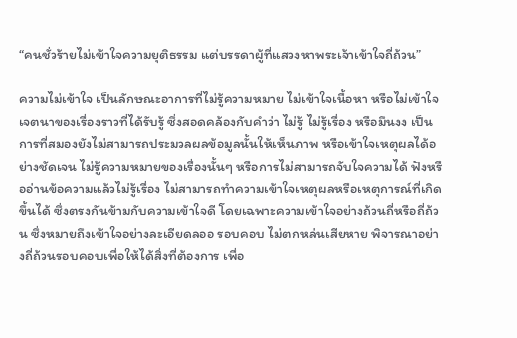“คนชั่วร้ายไม่เข้าใจความยุติธรรม แต่บรรดาผู้ที่แสวงหาพระเจ้าเข้าใจถี่ถ้วน”

ความไม่เข้าใจ เป็นลักษณะอาการที่ไม่รู้ความหมาย ไม่เข้าใจเนื้อหา หรือไม่เข้าใจเจตนาของเรื่องราวที่ได้รับรู้ ซึ่งสอดคล้องกับคำว่า ไม่รู้ ไม่รู้เรื่อง หรือมึนงง เป็นการที่สมองยังไม่สามารถประมวลผลข้อมูลนั้นให้เห็นภาพ หรือเข้าใจเหตุผลได้อย่างชัดเจน ไม่รู้ความหมายของเรื่องนั้นๆ หรือการไม่สามารถจับใจความได้ ฟังหรืออ่านข้อความแล้วไม่รู้เรื่อง ไม่สามารถทำความเข้าใจเหตุผลหรือเหตุการณ์ที่เกิดขึ้นได้ ซึ่งตรงกันข้ามกับความเข้าใจดี โดยเฉพาะความเข้าใจอย่างถ้วนถี่หรือถี่ถ้วน ซึ่งหมายถึงเข้าใจอย่างละเอียดลออ รอบคอบ ไม่ตกหล่นเสียหาย พิจารณาอย่างถี่ถ้วนรอบคอบเพื่อให้ได้สิ่งที่ต้องการ เพื่อ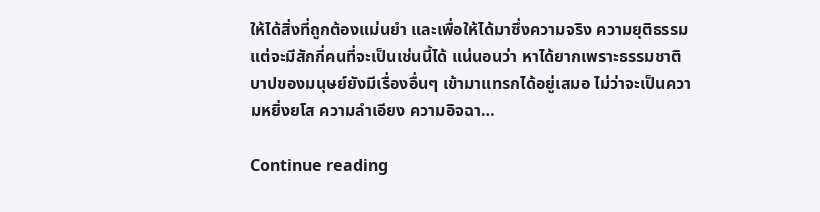ให้ได้สิ่งที่ถูกต้องแม่นยำ และเพื่อให้ได้มาซึ่งความจริง ความยุติธรรม แต่จะมีสักกี่คนที่จะเป็นเช่นนี้ได้ แน่นอนว่า หาได้ยากเพราะธรรมชาติบาปของมนุษย์ยังมีเรื่องอื่นๆ เข้ามาแทรกได้อยู่เสมอ ไม่ว่าจะเป็นความหยิ่งยโส ความลำเอียง ความอิจฉา…

Continue reading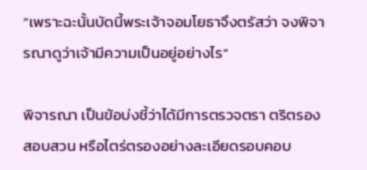“เพราะฉะนั้นบัดนี้พระเจ้าจอมโยธาจึงตรัสว่า จงพิจารณาดูว่าเจ้ามีความเป็นอยู่อย่างไร”

พิจารณา เป็นข้อบ่งชี้ว่าได้มีการตรวจตรา ตริตรอง สอบสวน หรือไตร่ตรองอย่างละเอียดรอบคอบ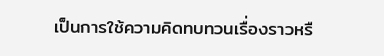เป็นการใช้ความคิดทบทวนเรื่องราวหรื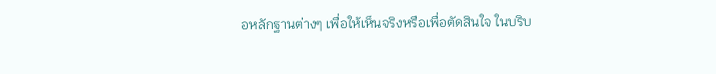อหลักฐานต่างๆ เพื่อให้เห็นจริงหรือเพื่อตัดสินใจ ในบริบ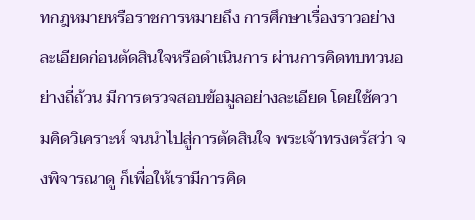ทกฎหมายหรือราชการหมายถึง การศึกษาเรื่องราวอย่างละเอียดก่อนตัดสินใจหรือดำเนินการ ผ่านการคิดทบทวนอย่างถี่ถ้วน มีการตรวจสอบข้อมูลอย่างละเอียด โดยใช้ความคิดวิเคราะห์ จนนำไปสู่การตัดสินใจ พระเจ้าทรงตรัสว่า จงพิจารณาดู ก็เพื่อให้เรามีการคิด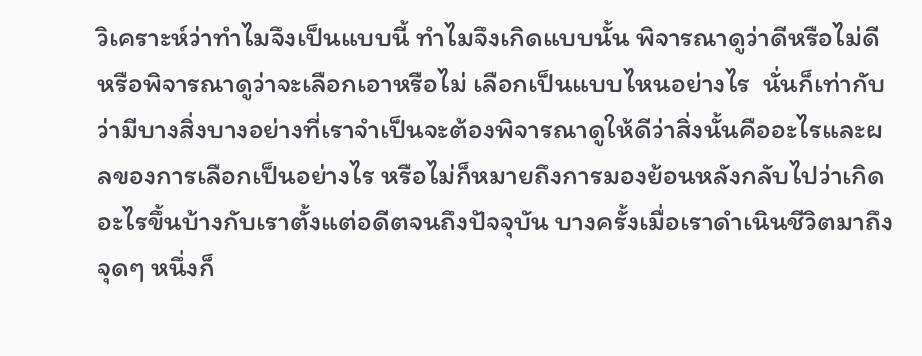วิเคราะห์ว่าทำไมจึงเป็นแบบนี้ ทำไมจึงเกิดแบบนั้น พิจารณาดูว่าดีหรือไม่ดี หรือพิจารณาดูว่าจะเลือกเอาหรือไม่ เลือกเป็นแบบไหนอย่างไร  นั่นก็เท่ากับว่ามีบางสิ่งบางอย่างที่เราจำเป็นจะต้องพิจารณาดูให้ดีว่าสิ่งนั้นคืออะไรและผลของการเลือกเป็นอย่างไร หรือไม่ก็หมายถึงการมองย้อนหลังกลับไปว่าเกิดอะไรขึ้นบ้างกับเราตั้งแต่อดีตจนถึงปัจจุบัน บางครั้งเมื่อเราดำเนินชีวิตมาถึงจุดๆ หนึ่งก็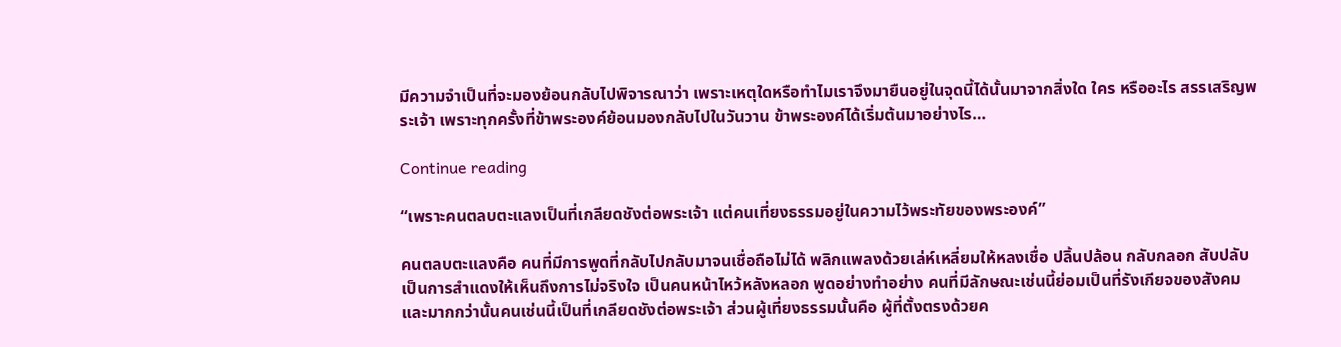มีความจำเป็นที่จะมองย้อนกลับไปพิจารณาว่า เพราะเหตุใดหรือทำไมเราจึงมายืนอยู่ในจุดนี้ได้นั้นมาจากสิ่งใด ใคร หรืออะไร สรรเสริญพระเจ้า เพราะทุกครั้งที่ข้าพระองค์ย้อนมองกลับไปในวันวาน ข้าพระองค์ได้เริ่มต้นมาอย่างไร…

Continue reading

“เพราะคนตลบตะแลงเป็นที่เกลียดชังต่อพระเจ้า แต่คนเที่ยงธรรมอยู่ในความไว้พระทัยของพระองค์”

คนตลบตะแลงคือ คนที่มีการพูดที่กลับไปกลับมาจนเชื่อถือไม่ได้ พลิกแพลงด้วยเล่ห์เหลี่ยมให้หลงเชื่อ ปลิ้นปล้อน กลับกลอก สับปลับ เป็นการสำแดงให้เห็นถึงการไม่จริงใจ เป็นคนหน้าไหว้หลังหลอก พูดอย่างทำอย่าง คนที่มีลักษณะเช่นนี้ย่อมเป็นที่รังเกียจของสังคม และมากกว่านั้นคนเช่นนี้เป็นที่เกลียดชังต่อพระเจ้า ส่วนผู้เที่ยงธรรมนั้นคือ ผู้ที่ตั้งตรงด้วยค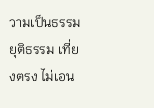วามเป็นธรรม ยุติธรรม เที่ยงตรง ไม่เอน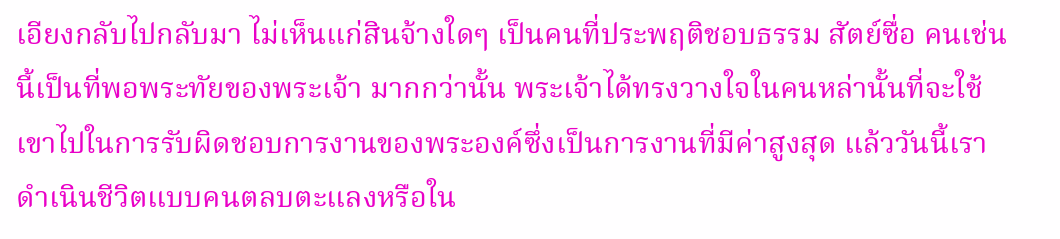เอียงกลับไปกลับมา ไม่เห็นแก่สินจ้างใดๆ เป็นคนที่ประพฤติชอบธรรม สัตย์ซื่อ คนเช่นนี้เป็นที่พอพระทัยของพระเจ้า มากกว่านั้น พระเจ้าได้ทรงวางใจในคนหล่านั้นที่จะใช้เขาไปในการรับผิดชอบการงานของพระองค์ซึ่งเป็นการงานที่มีค่าสูงสุด แล้ววันนี้เราดำเนินชีวิตแบบคนตลบตะแลงหรือใน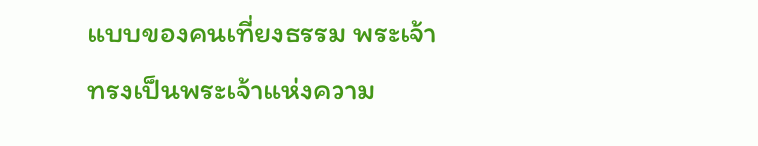แบบของคนเที่ยงธรรม พระเจ้าทรงเป็นพระเจ้าแห่งความ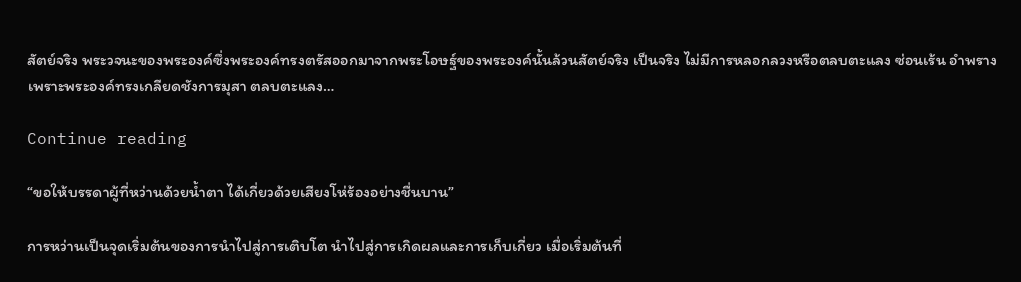สัตย์จริง พระวจนะของพระองค์ซึ่งพระองค์ทรงตรัสออกมาจากพระโอษฐ์ของพระองค์นั้นล้วนสัตย์จริง เป็นจริง ไม่มีการหลอกลวงหรือตลบตะแลง ซ่อนเร้น อำพรางเพราะพระองค์ทรงเกลียดชังการมุสา ตลบตะแลง…

Continue reading

“ขอให้บรรดาผู้ที่หว่านด้วยน้ำตา ได้เกี่ยวด้วยเสียงโห่ร้องอย่างชื่นบาน”

การหว่านเป็นจุดเริ่มต้นของการนำไปสู่การเติบโต นำไปสู่การเกิดผลและการเก็บเกี่ยว เมื่อเริ่มต้นที่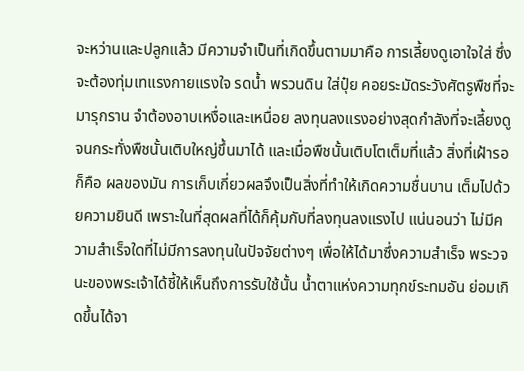จะหว่านและปลูกแล้ว มีความจำเป็นที่เกิดขึ้นตามมาคือ การเลี้ยงดูเอาใจใส่ ซึ่งจะต้องทุ่มเทแรงกายแรงใจ รดน้ำ พรวนดิน ใส่ปุ๋ย คอยระมัดระวังศัตรูพืชที่จะมารุกราน จำต้องอาบเหงื่อและเหนื่อย ลงทุนลงแรงอย่างสุดกำลังที่จะเลี้ยงดูจนกระทั่งพืชนั้นเติบใหญ่ขึ้นมาได้ และเมื่อพืชนั้นเติบโตเต็มที่แล้ว สิ่งที่เฝ้ารอก็คือ ผลของมัน การเก็บเกี่ยวผลจึงเป็นสิ่งที่ทำให้เกิดความชื่นบาน เต็มไปด้วยความยินดี เพราะในที่สุดผลที่ได้ก็คุ้มกับที่ลงทุนลงแรงไป แน่นอนว่า ไม่มีความสำเร็จใดที่ไม่มีการลงทุนในปัจจัยต่างๆ เพื่อให้ได้มาซึ่งความสำเร็จ พระวจนะของพระเจ้าได้ชี้ให้เห็นถึงการรับใช้นั้น น้ำตาแห่งความทุกข์ระทมอัน ย่อมเกิดขึ้นได้จา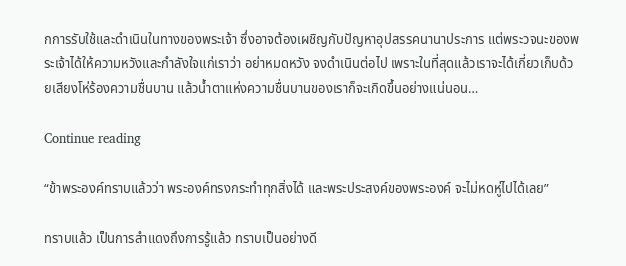กการรับใช้และดำเนินในทางของพระเจ้า ซึ่งอาจต้องเผชิญกับปัญหาอุปสรรคนานาประการ แต่พระวจนะของพระเจ้าได้ให้ความหวังและกำลังใจแก่เราว่า อย่าหมดหวัง จงดำเนินต่อไป เพราะในที่สุดแล้วเราจะได้เกี่ยวเก็บด้วยเสียงโห่ร้องความชื่นบาน แล้วน้ำตาแห่งความชื่นบานของเราก็จะเกิดขึ้นอย่างแน่นอน…

Continue reading

“ข้าพระองค์ทราบแล้วว่า พระองค์ทรงกระทำทุกสิ่งได้ และพระประสงค์ของพระองค์ จะไม่หดหู่ไปได้เลย”

ทราบแล้ว เป็นการสำแดงถึงการรู้แล้ว ทราบเป็นอย่างดี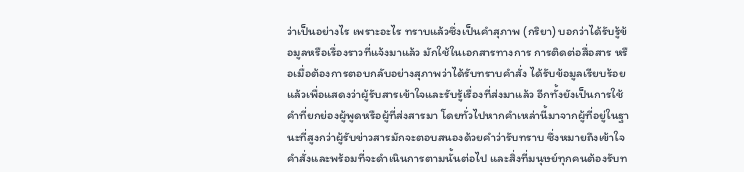ว่าเป็นอย่างไร เพราะอะไร ทราบแล้วซึ่งเป็นคำสุภาพ (กริยา) บอกว่าได้รับรู้ข้อมูลหรือเรื่องราวที่แจ้งมาแล้ว มักใช้ในเอกสารทางการ การติดต่อสื่อสาร หรือเมื่อต้องการตอบกลับอย่างสุภาพว่าได้รับทราบคำสั่ง ได้รับข้อมูลเรียบร้อยแล้วเพื่อแสดงว่าผู้รับสารเข้าใจและรับรู้เรื่องที่ส่งมาแล้ว อีกทั้งยังเป็นการใช้คำที่ยกย่องผู้พูดหรือผู้ที่ส่งสารมา โดยทั่วไปหากคำเหล่านี้มาจากผู้ที่อยู่ในฐานะที่สูงกว่าผู้รับข่าวสารมักจะตอบสนองด้วยคำว่ารับทราบ ซึ่งหมายถึงเข้าใจคำสั่งและพร้อมที่จะดำเนินการตามนั้นต่อไป และสิ่งที่มนุษย์ทุกคนต้องรับท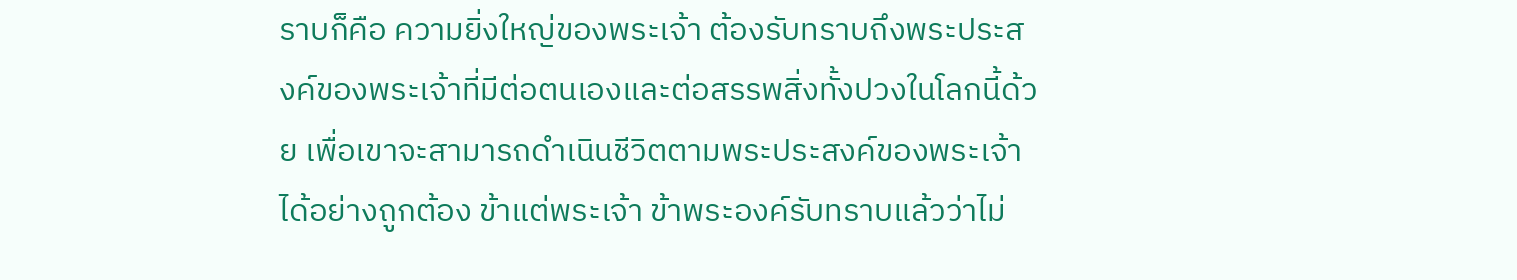ราบก็คือ ความยิ่งใหญ่ของพระเจ้า ต้องรับทราบถึงพระประสงค์ของพระเจ้าที่มีต่อตนเองและต่อสรรพสิ่งทั้งปวงในโลกนี้ด้วย เพื่อเขาจะสามารถดำเนินชีวิตตามพระประสงค์ของพระเจ้าได้อย่างถูกต้อง ข้าแต่พระเจ้า ข้าพระองค์รับทราบแล้วว่าไม่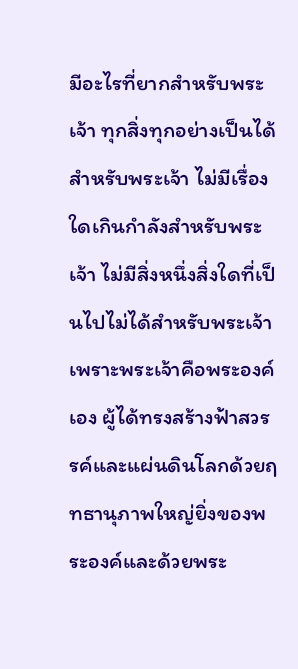มีอะไรที่ยากสำหรับพระเจ้า ทุกสิ่งทุกอย่างเป็นได้สำหรับพระเจ้า ไม่มีเรื่องใดเกินกำลังสำหรับพระเจ้า ไม่มีสิ่งหนึ่งสิ่งใดที่เป็นไปไม่ได้สำหรับพระเจ้า เพราะพระเจ้าคือพระองค์เอง ผู้ได้ทรงสร้างฟ้าสวรรค์และแผ่นดินโลกด้วยฤทธานุภาพใหญ่ยิ่งของพระองค์และด้วยพระ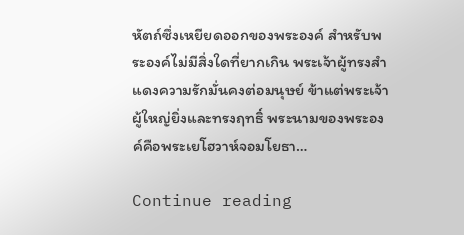หัตถ์ซึ่งเหยียดออกของพระองค์ สำหรับพระองค์ไม่มีสิ่งใดที่ยากเกิน พระเจ้าผู้ทรงสำแดงความรักมั่นคงต่อมนุษย์ ข้าแต่พระเจ้า ผู้ใหญ่ยิ่งและทรงฤทธิ์ พระนามของพระองค์คือพระเยโฮวาห์จอมโยธา…

Continue reading